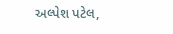અલ્પેશ પટેલ,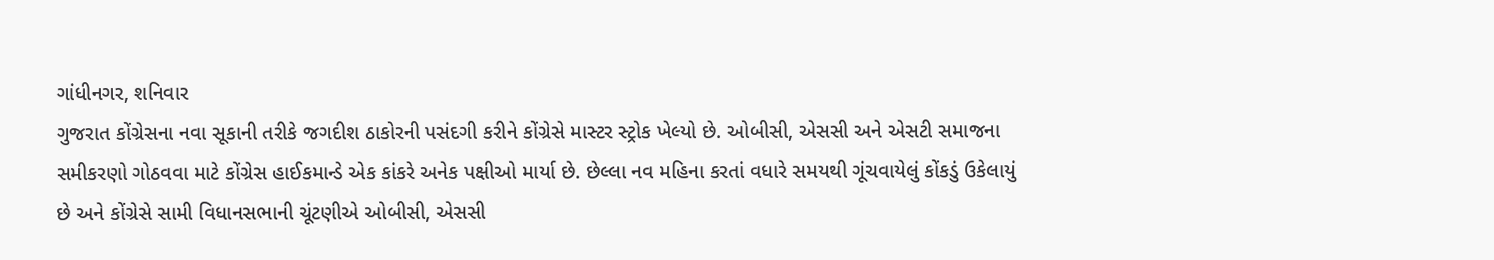ગાંધીનગર, શનિવાર
ગુજરાત કોંગ્રેસના નવા સૂકાની તરીકે જગદીશ ઠાકોરની પસંદગી કરીને કોંગ્રેસે માસ્ટર સ્ટ્રોક ખેલ્યો છે. ઓબીસી, એસસી અને એસટી સમાજના સમીકરણો ગોઠવવા માટે કોંગ્રેસ હાઈકમાન્ડે એક કાંકરે અનેક પક્ષીઓ માર્યા છે. છેલ્લા નવ મહિના કરતાં વધારે સમયથી ગૂંચવાયેલું કોંકડું ઉકેલાયું છે અને કોંગ્રેસે સામી વિધાનસભાની ચૂંટણીએ ઓબીસી, એસસી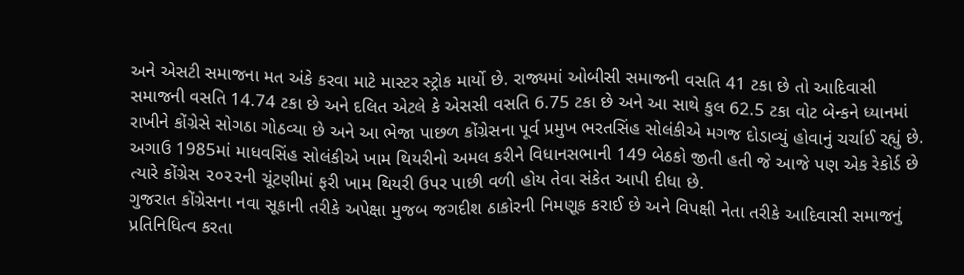અને એસટી સમાજના મત અંકે કરવા માટે માસ્ટર સ્ટ્રોક માર્યો છે. રાજ્યમાં ઓબીસી સમાજની વસતિ 41 ટકા છે તો આદિવાસી સમાજની વસતિ 14.74 ટકા છે અને દલિત એટલે કે એસસી વસતિ 6.75 ટકા છે અને આ સાથે કુલ 62.5 ટકા વોટ બેન્કને ધ્યાનમાં રાખીને કોંગ્રેસે સોગઠા ગોઠવ્યા છે અને આ ભેજા પાછળ કોંગ્રેસના પૂર્વ પ્રમુખ ભરતસિંહ સોલંકીએ મગજ દોડાવ્યું હોવાનું ચર્ચાઈ રહ્યું છે. અગાઉ 1985માં માધવસિંહ સોલંકીએ ખામ થિયરીનો અમલ કરીને વિધાનસભાની 149 બેઠકો જીતી હતી જે આજે પણ એક રેકોર્ડ છે ત્યારે કોંગ્રેસ ૨૦૨૨ની ચૂંટણીમાં ફરી ખામ થિયરી ઉપર પાછી વળી હોય તેવા સંકેત આપી દીધા છે.
ગુજરાત કોંગ્રેસના નવા સૂકાની તરીકે અપેક્ષા મુજબ જગદીશ ઠાકોરની નિમણૂક કરાઈ છે અને વિપક્ષી નેતા તરીકે આદિવાસી સમાજનું પ્રતિનિધિત્વ કરતા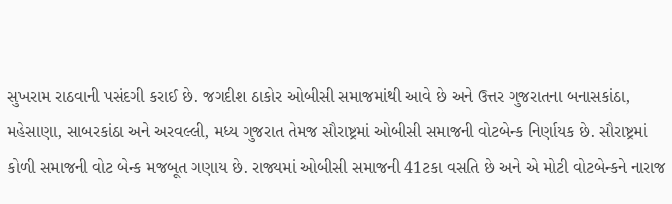સુખરામ રાઠવાની પસંદગી કરાઈ છે. જગદીશ ઠાકોર ઓબીસી સમાજમાંથી આવે છે અને ઉત્તર ગુજરાતના બનાસકાંઠા, મહેસાણા, સાબરકાંઠા અને અરવલ્લી, મધ્ય ગુજરાત તેમજ સૌરાષ્ટ્રમાં ઓબીસી સમાજની વોટબેન્ક નિર્ણાયક છે. સૌરાષ્ટ્રમાં કોળી સમાજની વોટ બેન્ક મજબૂત ગણાય છે. રાજ્યમાં ઓબીસી સમાજની 41ટકા વસતિ છે અને એ મોટી વોટબેન્કને નારાજ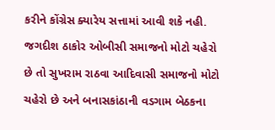કરીને કોંગ્રેસ ક્યારેય સત્તામાં આવી શકે નહી. જગદીશ ઠાકોર ઓબીસી સમાજનો મોટો ચહેરો છે તો સુખરામ રાઠવા આદિવાસી સમાજનો મોટો ચહેરો છે અને બનાસકાંઠાની વડગામ બેઠકના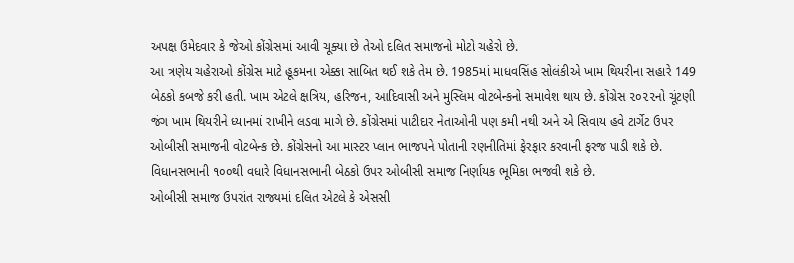અપક્ષ ઉમેદવાર કે જેઓ કોંગ્રેસમાં આવી ચૂક્યા છે તેઓ દલિત સમાજનો મોટો ચહેરો છે.
આ ત્રણેય ચહેરાઓ કોંગ્રેસ માટે હૂકમના એક્કા સાબિત થઈ શકે તેમ છે. 1985માં માધવસિંહ સોલંકીએ ખામ થિયરીના સહારે 149 બેઠકો કબજે કરી હતી. ખામ એટલે ક્ષત્રિય, હરિજન, આદિવાસી અને મુસ્લિમ વોટબેન્કનો સમાવેશ થાય છે. કોંગ્રેસ ૨૦૨૨નો ચૂંટણી જંગ ખામ થિયરીને ધ્યાનમાં રાખીને લડવા માગે છે. કોંગ્રેસમાં પાટીદાર નેતાઓની પણ કમી નથી અને એ સિવાય હવે ટાર્ગેટ ઉપર ઓબીસી સમાજની વોટબેન્ક છે. કોંગ્રેસનો આ માસ્ટર પ્લાન ભાજપને પોતાની રણનીતિમાં ફેરફાર કરવાની ફરજ પાડી શકે છે. વિધાનસભાની ૧૦૦થી વધારે વિધાનસભાની બેઠકો ઉપર ઓબીસી સમાજ નિર્ણાયક ભૂમિકા ભજવી શકે છે.
ઓબીસી સમાજ ઉપરાંત રાજ્યમાં દલિત એટલે કે એસસી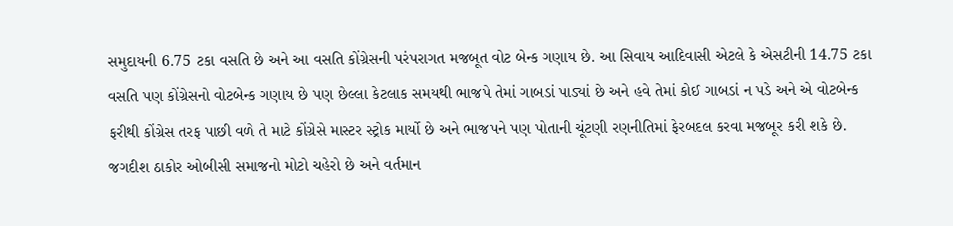સમુદાયની 6.75 ટકા વસતિ છે અને આ વસતિ કોંગ્રેસની પરંપરાગત મજબૂત વોટ બેન્ક ગણાય છે. આ સિવાય આદિવાસી એટલે કે એસટીની 14.75 ટકા વસતિ પણ કોંગ્રેસનો વોટબેન્ક ગણાય છે પણ છેલ્લા કેટલાક સમયથી ભાજપે તેમાં ગાબડાં પાડ્યાં છે અને હવે તેમાં કોઈ ગાબડાં ન પડે અને એ વોટબેન્ક ફરીથી કોંગ્રેસ તરફ પાછી વળે તે માટે કોંગ્રેસે માસ્ટર સ્ટ્રોક માર્યો છે અને ભાજપને પણ પોતાની ચૂંટણી રણનીતિમાં ફેરબદલ કરવા મજબૂર કરી શકે છે. જગદીશ ઠાકોર ઓબીસી સમાજનો મોટો ચહેરો છે અને વર્તમાન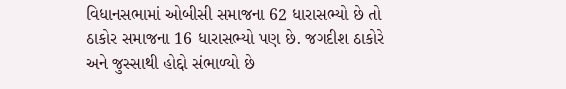વિધાનસભામાં ઓબીસી સમાજના 62 ધારાસભ્યો છે તો ઠાકોર સમાજના 16 ધારાસભ્યો પણ છે. જગદીશ ઠાકોરે અને જુસ્સાથી હોદ્દો સંભાળ્યો છે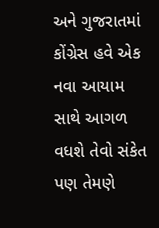અને ગુજરાતમાં કોંગ્રેસ હવે એક નવા આયામ સાથે આગળ વધશે તેવો સંકેત પણ તેમણે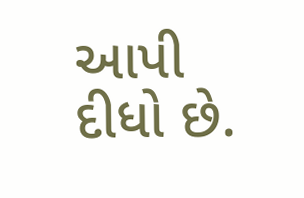આપી દીધો છે.